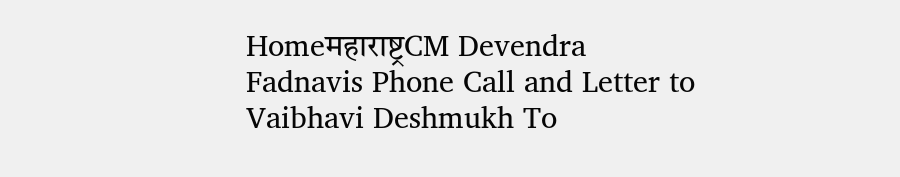Homeमहाराष्ट्रCM Devendra Fadnavis Phone Call and Letter to Vaibhavi Deshmukh To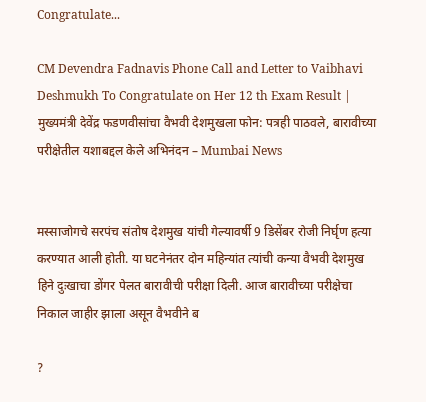Congratulate...

CM Devendra Fadnavis Phone Call and Letter to Vaibhavi Deshmukh To Congratulate on Her 12 th Exam Result | मुख्यमंत्री देवेंद्र फडणवीसांचा वैभवी देशमुखला फोन: पत्रही पाठवले, बारावीच्या परीक्षेतील यशाबद्दल केले अभिनंदन – Mumbai News


मस्साजोगचे सरपंच संतोष देशमुख यांची गेल्यावर्षी 9 डिसेंबर रोजी निर्घृण हत्या करण्यात आली होती. या घटनेनंतर दोन महिन्यांत त्यांची कन्या वैभवी देशमुख हिने दुःखाचा डोंगर पेलत बारावीची परीक्षा दिली. आज बारावीच्या परीक्षेचा निकाल जाहीर झाला असून वैभवीने ब

?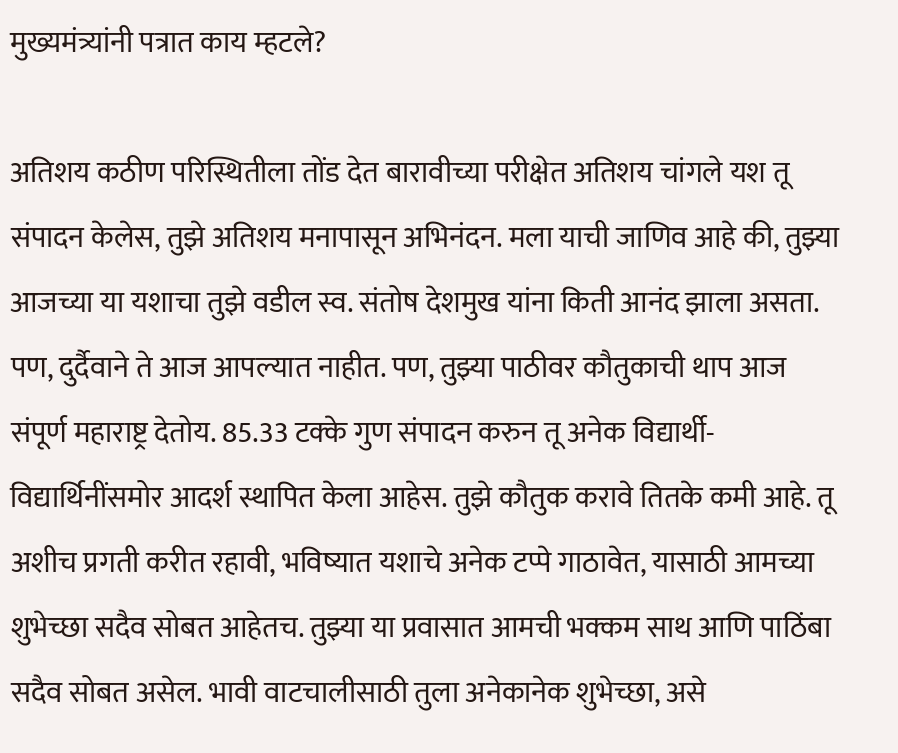मुख्यमंत्र्यांनी पत्रात काय म्हटले?

अतिशय कठीण परिस्थितीला तोंड देत बारावीच्या परीक्षेत अतिशय चांगले यश तू संपादन केलेस, तुझे अतिशय मनापासून अभिनंदन. मला याची जाणिव आहे की, तुझ्या आजच्या या यशाचा तुझे वडील स्व. संतोष देशमुख यांना किती आनंद झाला असता. पण, दुर्दैवाने ते आज आपल्यात नाहीत. पण, तुझ्या पाठीवर कौतुकाची थाप आज संपूर्ण महाराष्ट्र देतोय. 85.33 टक्के गुण संपादन करुन तू अनेक विद्यार्थी-विद्यार्थिनींसमोर आदर्श स्थापित केला आहेस. तुझे कौतुक करावे तितके कमी आहे. तू अशीच प्रगती करीत रहावी, भविष्यात यशाचे अनेक टप्पे गाठावेत, यासाठी आमच्या शुभेच्छा सदैव सोबत आहेतच. तुझ्या या प्रवासात आमची भक्कम साथ आणि पाठिंबा सदैव सोबत असेल. भावी वाटचालीसाठी तुला अनेकानेक शुभेच्छा, असे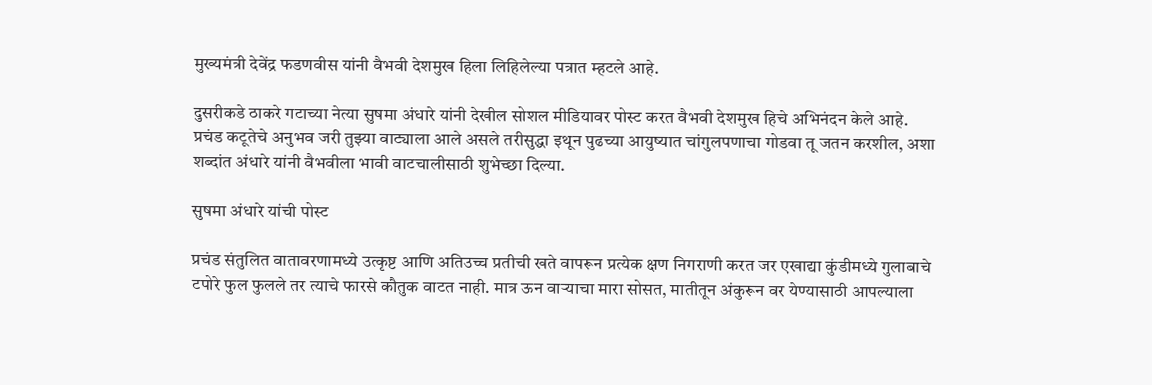मुख्यमंत्री देवेंद्र फडणवीस यांनी वैभवी देशमुख हिला लिहिलेल्या पत्रात म्हटले आहे.

दुसरीकडे ठाकरे गटाच्या नेत्या सुषमा अंधारे यांनी देखील सोशल मीडियावर पोस्ट करत वैभवी देशमुख हिचे अभिनंदन केले आहे. प्रचंड कटूतेचे अनुभव जरी तुझ्या वाट्याला आले असले तरीसुद्धा इथून पुढच्या आयुष्यात चांगुलपणाचा गोडवा तू जतन करशील, अशा शब्दांत अंधारे यांनी वैभवीला भावी वाटचालीसाठी शुभेच्छा दिल्या.

सुषमा अंधारे यांची पोस्ट

प्रचंड संतुलित वातावरणामध्ये उत्कृष्ट आणि अतिउच्च प्रतीची खते वापरून प्रत्येक क्षण निगराणी करत जर एखाद्या कुंडीमध्ये गुलाबाचे टपोरे फुल फुलले तर त्याचे फारसे कौतुक वाटत नाही. मात्र ऊन वाऱ्याचा मारा सोसत, मातीतून अंकुरून वर येण्यासाठी आपल्याला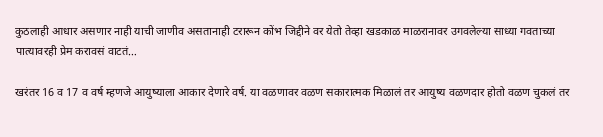कुठलाही आधार असणार नाही याची जाणीव असतानाही टरारून कोंभ जिद्दीने वर येतो तेव्हा खडकाळ माळरानावर उगवलेल्या साध्या गवताच्या पात्यावरही प्रेम करावसं वाटतं…

खरंतर 16 व 17 व वर्ष म्हणजे आयुष्याला आकार देणारे वर्ष. या वळणावर वळण सकारात्मक मिळालं तर आयुष्य वळणदार होतो वळण चुकलं तर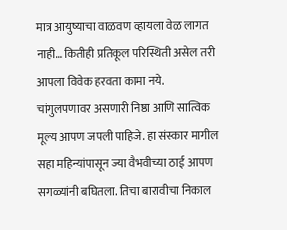मात्र आयुष्याचा वाळवण व्हायला वेळ लागत नाही… कितीही प्रतिकूल परिस्थिती असेल तरी आपला विवेक हरवता कामा नये. चांगुलपणावर असणारी निष्ठा आणि सात्विक मूल्य आपण जपली पाहिजे. हा संस्कार मागील सहा महिन्यांपासून ज्या वैभवीच्या ठाई आपण सगळ्यांनी बघितला. तिचा बारावीचा निकाल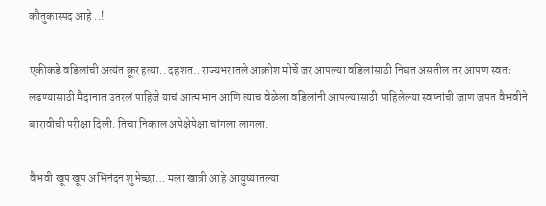कौतुकास्पद आहे ..!

एकीकडे वडिलांची अत्यंत क्रूर हत्या.. दहशत.. राज्यभरातले आक्रोश मोर्चे जर आपल्या वडिलांसाठी निघत असतील तर आपण स्वतः लढण्यासाठी मैदानात उतरलं पाहिजे याचं आत्मभान आणि त्याच वेळेला वडिलांनी आपल्यासाठी पाहिलेल्या स्वप्नांची जाण जपत वैभवीने बारावीची परीक्षा दिली. तिचा निकाल अपेक्षेपेक्षा चांगला लागला.

वैभवी खूप खूप अभिनंदन शुभेच्छा… मला खात्री आहे आयुष्यातल्या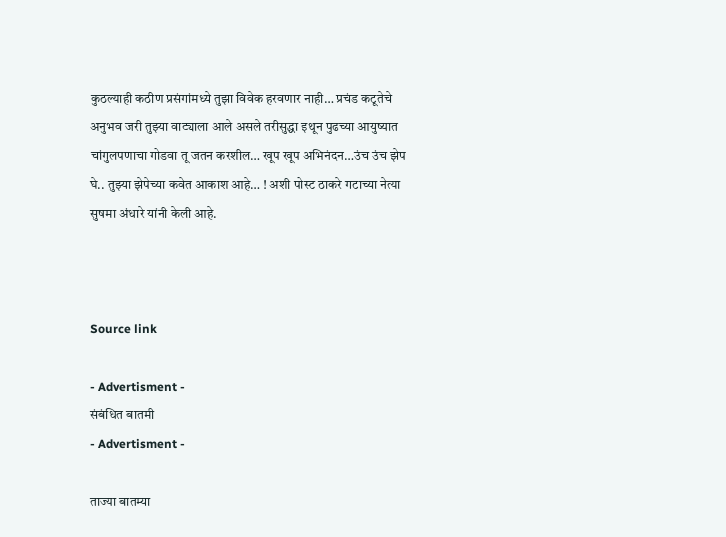कुठल्याही कठीण प्रसंगांमध्ये तुझा विवेक हरवणार नाही… प्रचंड कटूतेचे अनुभव जरी तुझ्या वाट्याला आले असले तरीसुद्धा इथून पुढच्या आयुष्यात चांगुलपणाचा गोडवा तू जतन करशील… खूप खूप अभिनंदन…उंच उंच झेप घे.. तुझ्या झेपेच्या कवेत आकाश आहे… ! अशी पोस्ट ठाकरे गटाच्या नेत्या सुषमा अंधारे यांनी केली आहे.



Source link

- Advertisment -
संबंधित बातमी
- Advertisment -

ताज्या बातम्या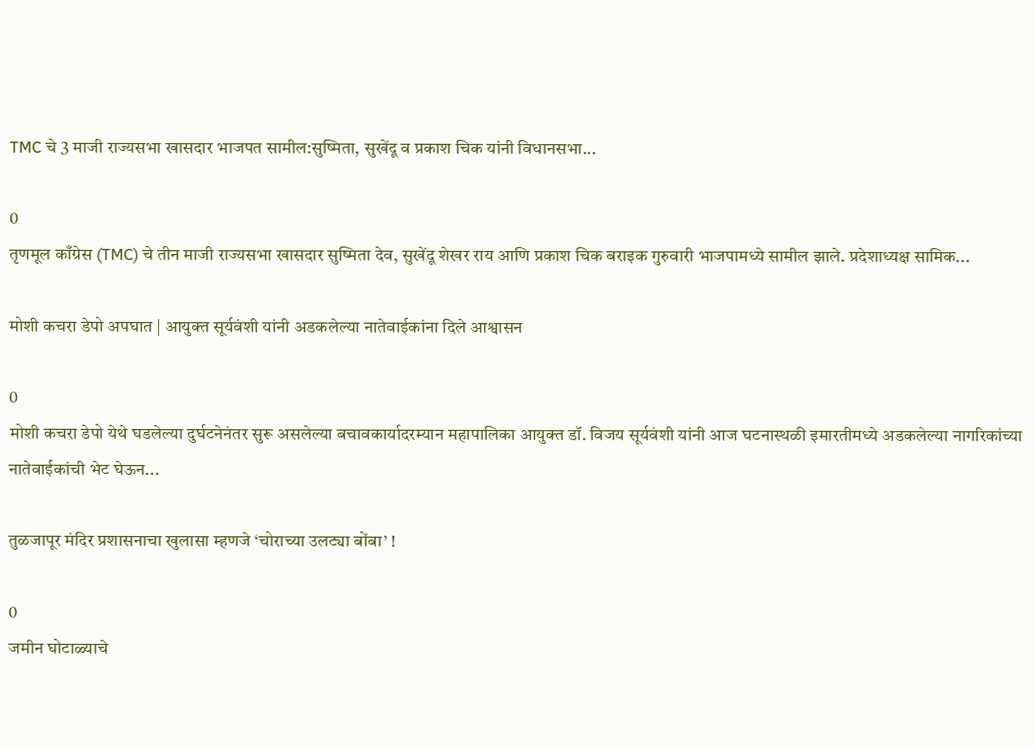TMC चे 3 माजी राज्यसभा खासदार भाजपत सामील:सुष्मिता, सुखेंदू व प्रकाश चिक यांनी विधानसभा...

0
तृणमूल काँग्रेस (TMC) चे तीन माजी राज्यसभा खासदार सुष्मिता देव, सुखेंदू शेखर राय आणि प्रकाश चिक बराइक गुरुवारी भाजपामध्ये सामील झाले. प्रदेशाध्यक्ष सामिक...

मोशी कचरा डेपो अपघात | आयुक्त सूर्यवंशी यांनी अडकलेल्या नातेवाईकांना दिले आश्वासन

0
मोशी कचरा डेपो येथे घडलेल्या दुर्घटनेनंतर सुरू असलेल्या बचावकार्यादरम्यान महापालिका आयुक्त डॉ. विजय सूर्यवंशी यांनी आज घटनास्थळी इमारतीमध्ये अडकलेल्या नागरिकांच्या नातेवाईकांची भेट घेऊन...

तुळजापूर मंदिर प्रशासनाचा खुलासा म्हणजे ‘चोराच्या उलट्या बोंबा’ !

0
जमीन घोटाळ्याचे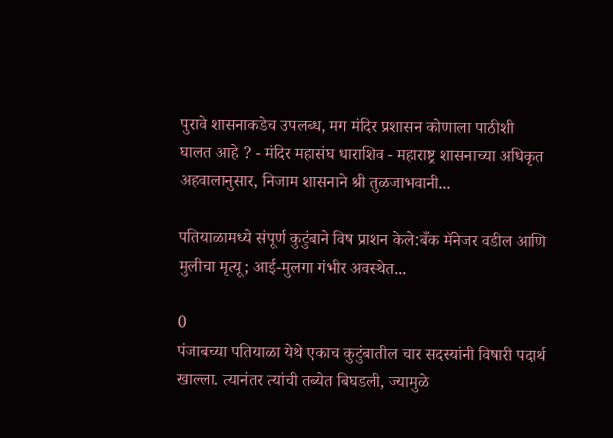पुरावे शासनाकडेच उपलब्ध, मग मंदिर प्रशासन कोणाला पाठीशी घालत आहे ? - मंदिर महासंघ धाराशिव - महाराष्ट्र शासनाच्या अधिकृत अहवालानुसार, निजाम शासनाने श्री तुळजाभवानी...

पतियाळामध्ये संपूर्ण कुटुंबाने विष प्राशन केले:बँक मॅनेजर वडील आणि मुलीचा मृत्यू; आई-मुलगा गंभीर अवस्थेत...

0
पंजाबच्या पतियाळा येथे एकाच कुटुंबातील चार सदस्यांनी विषारी पदार्थ खाल्ला. त्यानंतर त्यांची तब्येत बिघडली, ज्यामुळे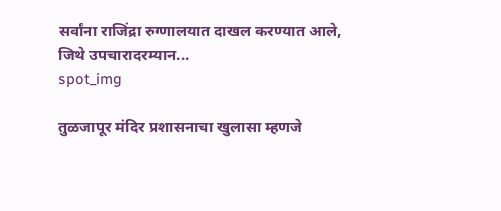सर्वांना राजिंद्रा रुग्णालयात दाखल करण्यात आले, जिथे उपचारादरम्यान...
spot_img

तुळजापूर मंदिर प्रशासनाचा खुलासा म्हणजे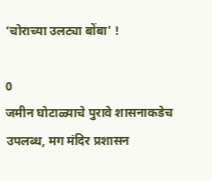‘चोराच्या उलट्या बोंबा’ !

0
जमीन घोटाळ्याचे पुरावे शासनाकडेच उपलब्ध, मग मंदिर प्रशासन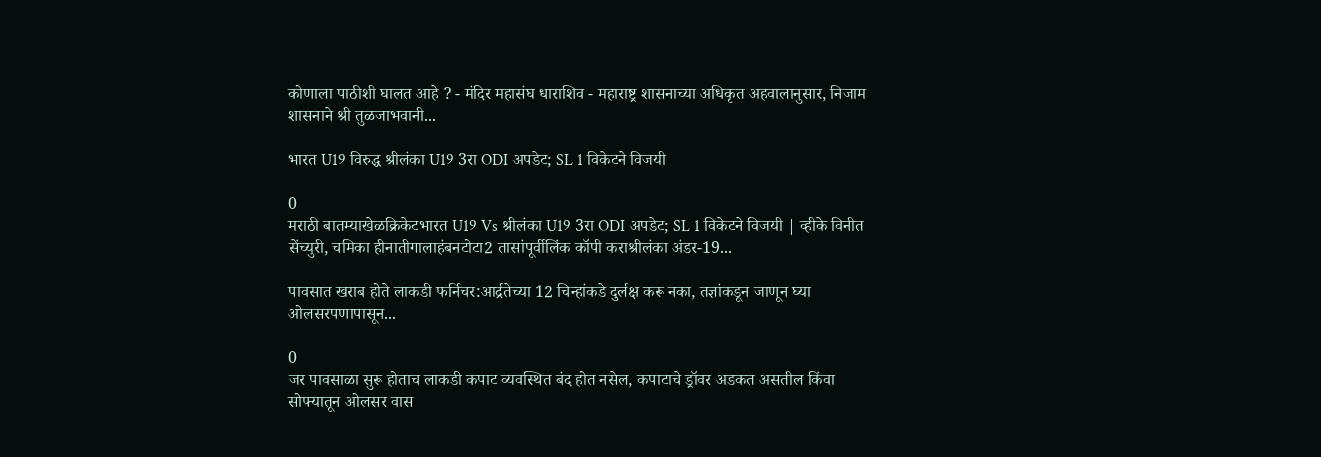कोणाला पाठीशी घालत आहे ? - मंदिर महासंघ धाराशिव - महाराष्ट्र शासनाच्या अधिकृत अहवालानुसार, निजाम शासनाने श्री तुळजाभवानी...

भारत U19 विरुद्ध श्रीलंका U19 3रा ODI अपडेट; SL 1 विकेटने विजयी

0
मराठी बातम्याखेळक्रिकेटभारत U19 Vs श्रीलंका U19 3रा ODI अपडेट; SL 1 विकेटने विजयी | व्हीके विनीत सेंच्युरी, चमिका हीनातीगालाहंबनटोटा2 तासांपूर्वीलिंक कॉपी कराश्रीलंका अंडर-19...

पावसात खराब होते लाकडी फर्निचर:आर्द्रतेच्या 12 चिन्हांकडे दुर्लक्ष करू नका, तज्ञांकडून जाणून घ्या ओलसरपणापासून...

0
जर पावसाळा सुरू होताच लाकडी कपाट व्यवस्थित बंद होत नसेल, कपाटाचे ड्रॉवर अडकत असतील किंवा सोफ्यातून ओलसर वास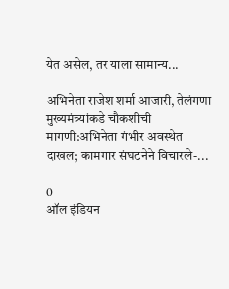येत असेल, तर याला सामान्य...

अभिनेता राजेश शर्मा आजारी, तेलंगणा मुख्यमंत्र्यांकडे चौकशीची मागणी:अभिनेता गंभीर अवस्थेत दाखल; कामगार संघटनेने विचारले-...

0
ऑल इंडियन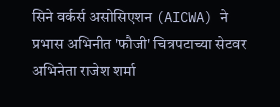सिने वर्कर्स असोसिएशन (AICWA) ने प्रभास अभिनीत 'फौजी' चित्रपटाच्या सेटवर अभिनेता राजेश शर्मा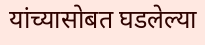यांच्यासोबत घडलेल्या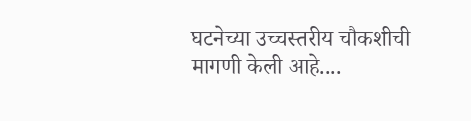घटनेच्या उच्चस्तरीय चौकशीची मागणी केली आहे....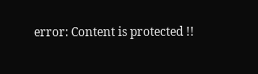error: Content is protected !!